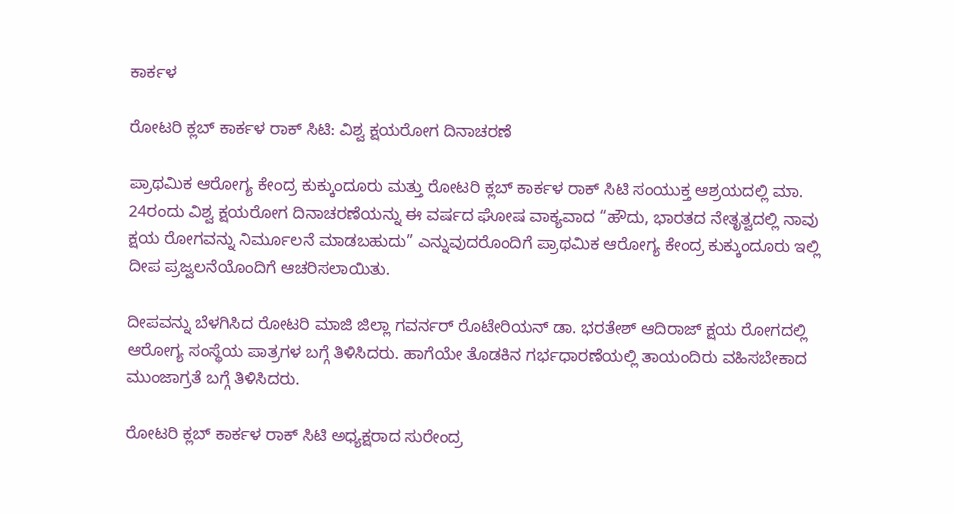ಕಾರ್ಕಳ

ರೋಟರಿ ಕ್ಲಬ್ ಕಾರ್ಕಳ ರಾಕ್ ಸಿಟಿ: ವಿಶ್ವ ಕ್ಷಯರೋಗ ದಿನಾಚರಣೆ

ಪ್ರಾಥಮಿಕ ಆರೋಗ್ಯ ಕೇಂದ್ರ ಕುಕ್ಕುಂದೂರು ಮತ್ತು ರೋಟರಿ ಕ್ಲಬ್ ಕಾರ್ಕಳ ರಾಕ್ ಸಿಟಿ ಸಂಯುಕ್ತ ಆಶ್ರಯದಲ್ಲಿ ಮಾ. 24ರಂದು ವಿಶ್ವ ಕ್ಷಯರೋಗ ದಿನಾಚರಣೆಯನ್ನು ಈ ವರ್ಷದ ಘೋಷ ವಾಕ್ಯವಾದ “ಹೌದು, ಭಾರತದ ನೇತೃತ್ವದಲ್ಲಿ ನಾವು ಕ್ಷಯ ರೋಗವನ್ನು ನಿರ್ಮೂಲನೆ ಮಾಡಬಹುದು” ಎನ್ನುವುದರೊಂದಿಗೆ ಪ್ರಾಥಮಿಕ ಆರೋಗ್ಯ ಕೇಂದ್ರ ಕುಕ್ಕುಂದೂರು ಇಲ್ಲಿ ದೀಪ ಪ್ರಜ್ವಲನೆಯೊಂದಿಗೆ ಆಚರಿಸಲಾಯಿತು.

ದೀಪವನ್ನು ಬೆಳಗಿಸಿದ ರೋಟರಿ ಮಾಜಿ ಜಿಲ್ಲಾ ಗವರ್ನರ್ ರೊಟೇರಿಯನ್ ಡಾ. ಭರತೇಶ್ ಆದಿರಾಜ್ ಕ್ಷಯ ರೋಗದಲ್ಲಿ ಆರೋಗ್ಯ ಸಂಸ್ಥೆಯ ಪಾತ್ರಗಳ ಬಗ್ಗೆ ತಿಳಿಸಿದರು. ಹಾಗೆಯೇ ತೊಡಕಿನ ಗರ್ಭಧಾರಣೆಯಲ್ಲಿ ತಾಯಂದಿರು ವಹಿಸಬೇಕಾದ ಮುಂಜಾಗ್ರತೆ ಬಗ್ಗೆ ತಿಳಿಸಿದರು.

ರೋಟರಿ ಕ್ಲಬ್ ಕಾರ್ಕಳ ರಾಕ್ ಸಿಟಿ ಅಧ್ಯಕ್ಷರಾದ ಸುರೇಂದ್ರ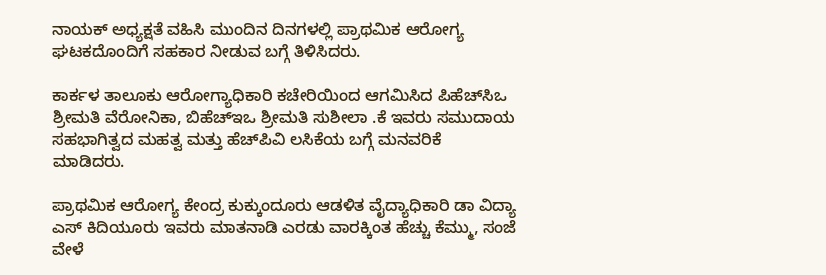ನಾಯಕ್ ಅಧ್ಯಕ್ಷತೆ ವಹಿಸಿ ಮುಂದಿನ ದಿನಗಳಲ್ಲಿ ಪ್ರಾಥಮಿಕ ಆರೋಗ್ಯ ಘಟಕದೊಂದಿಗೆ ಸಹಕಾರ ನೀಡುವ ಬಗ್ಗೆ ತಿಳಿಸಿದರು.

ಕಾರ್ಕಳ ತಾಲೂಕು ಆರೋಗ್ಯಾಧಿಕಾರಿ ಕಚೇರಿಯಿಂದ ಆಗಮಿಸಿದ ಪಿಹೆಚ್‌ಸಿಒ ಶ್ರೀಮತಿ ವೆರೋನಿಕಾ, ಬಿಹೆಚ್‌ಇಒ ಶ್ರೀಮತಿ ಸುಶೀಲಾ .ಕೆ ಇವರು ಸಮುದಾಯ ಸಹಭಾಗಿತ್ವದ ಮಹತ್ವ ಮತ್ತು ಹೆಚ್‌ಪಿವಿ ಲಸಿಕೆಯ ಬಗ್ಗೆ ಮನವರಿಕೆ ಮಾಡಿದರು.

ಪ್ರಾಥಮಿಕ ಆರೋಗ್ಯ ಕೇಂದ್ರ ಕುಕ್ಕುಂದೂರು ಆಡಳಿತ ವೈದ್ಯಾಧಿಕಾರಿ ಡಾ ವಿದ್ಯಾ ಎಸ್ ಕಿದಿಯೂರು ಇವರು ಮಾತನಾಡಿ ಎರಡು ವಾರಕ್ಕಿಂತ ಹೆಚ್ಚು ಕೆಮ್ಮು, ಸಂಜೆ ವೇಳೆ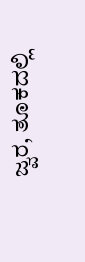ಜ್ವರ, ತೂಕದಲ್ಲಿ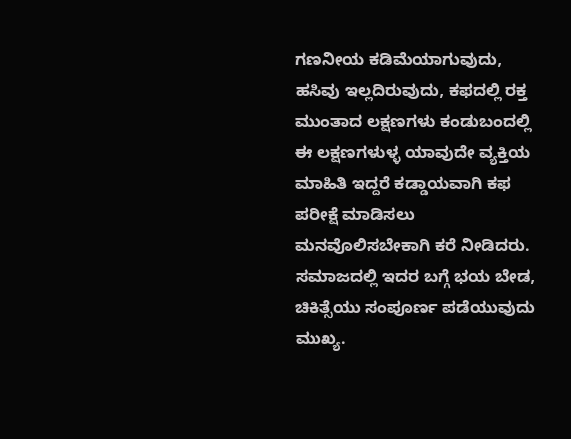ಗಣನೀಯ ಕಡಿಮೆಯಾಗುವುದು, ಹಸಿವು ಇಲ್ಲದಿರುವುದು, ಕಫದಲ್ಲಿ ರಕ್ತ ಮುಂತಾದ ಲಕ್ಷಣಗಳು ಕಂಡುಬಂದಲ್ಲಿ ಈ ಲಕ್ಷಣಗಳುಳ್ಳ ಯಾವುದೇ ವ್ಯಕ್ತಿಯ ಮಾಹಿತಿ ಇದ್ದರೆ ಕಡ್ಡಾಯವಾಗಿ ಕಫ ಪರೀಕ್ಷೆ ಮಾಡಿಸಲು ಮನವೊಲಿಸಬೇಕಾಗಿ ಕರೆ ನೀಡಿದರು. ಸಮಾಜದಲ್ಲಿ ಇದರ ಬಗ್ಗೆ ಭಯ ಬೇಡ, ಚಿಕಿತ್ಸೆಯು ಸಂಪೂರ್ಣ ಪಡೆಯುವುದು ಮುಖ್ಯ.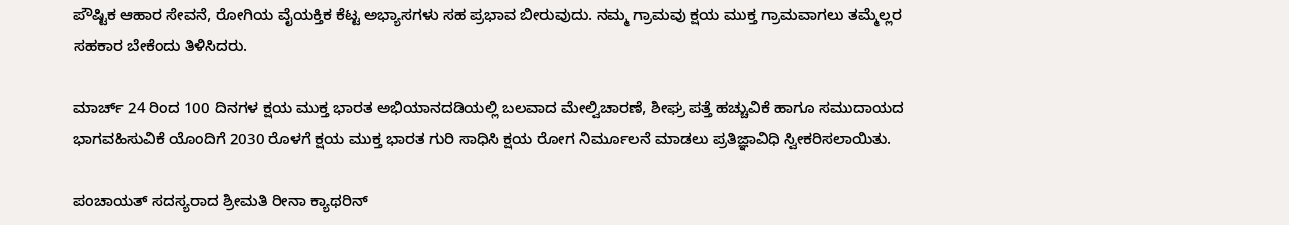ಪೌಷ್ಟಿಕ ಆಹಾರ ಸೇವನೆ, ರೋಗಿಯ ವೈಯಕ್ತಿಕ ಕೆಟ್ಟ ಅಭ್ಯಾಸಗಳು ಸಹ ಪ್ರಭಾವ ಬೀರುವುದು. ನಮ್ಮ ಗ್ರಾಮವು ಕ್ಷಯ ಮುಕ್ತ ಗ್ರಾಮವಾಗಲು ತಮ್ಮೆಲ್ಲರ ಸಹಕಾರ ಬೇಕೆಂದು ತಿಳಿಸಿದರು.

ಮಾರ್ಚ್ 24 ರಿಂದ 100 ದಿನಗಳ ಕ್ಷಯ ಮುಕ್ತ ಭಾರತ ಅಭಿಯಾನದಡಿಯಲ್ಲಿ ಬಲವಾದ ಮೇಲ್ವಿಚಾರಣೆ, ಶೀಘ್ರ ಪತ್ತೆ ಹಚ್ಚುವಿಕೆ ಹಾಗೂ ಸಮುದಾಯದ ಭಾಗವಹಿಸುವಿಕೆ ಯೊಂದಿಗೆ 2030 ರೊಳಗೆ ಕ್ಷಯ ಮುಕ್ತ ಭಾರತ ಗುರಿ ಸಾಧಿಸಿ ಕ್ಷಯ ರೋಗ ನಿರ್ಮೂಲನೆ ಮಾಡಲು ಪ್ರತಿಜ್ಞಾವಿಧಿ ಸ್ವೀಕರಿಸಲಾಯಿತು.

ಪಂಚಾಯತ್ ಸದಸ್ಯರಾದ ಶ್ರೀಮತಿ ರೀನಾ ಕ್ಯಾಥರಿನ್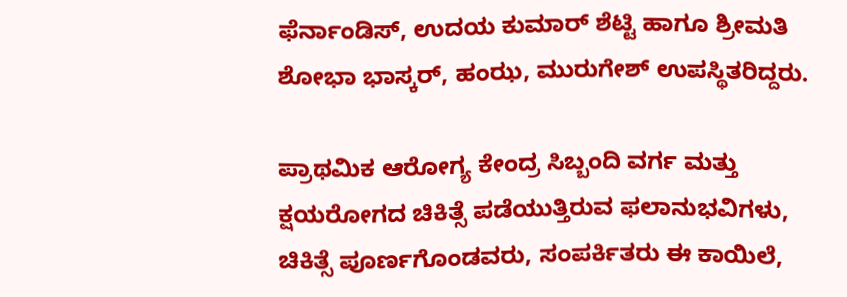ಫೆರ್ನಾಂಡಿಸ್, ಉದಯ ಕುಮಾರ್ ಶೆಟ್ಟಿ ಹಾಗೂ ಶ್ರೀಮತಿ ಶೋಭಾ ಭಾಸ್ಕರ್, ಹಂಝ, ಮುರುಗೇಶ್ ಉಪಸ್ಥಿತರಿದ್ದರು.

ಪ್ರಾಥಮಿಕ ಆರೋಗ್ಯ ಕೇಂದ್ರ ಸಿಬ್ಬಂದಿ ವರ್ಗ ಮತ್ತು ಕ್ಷಯರೋಗದ ಚಿಕಿತ್ಸೆ ಪಡೆಯುತ್ತಿರುವ ಫಲಾನುಭವಿಗಳು, ಚಿಕಿತ್ಸೆ ಪೂರ್ಣಗೊಂಡವರು, ಸಂಪರ್ಕಿತರು ಈ ಕಾಯಿಲೆ,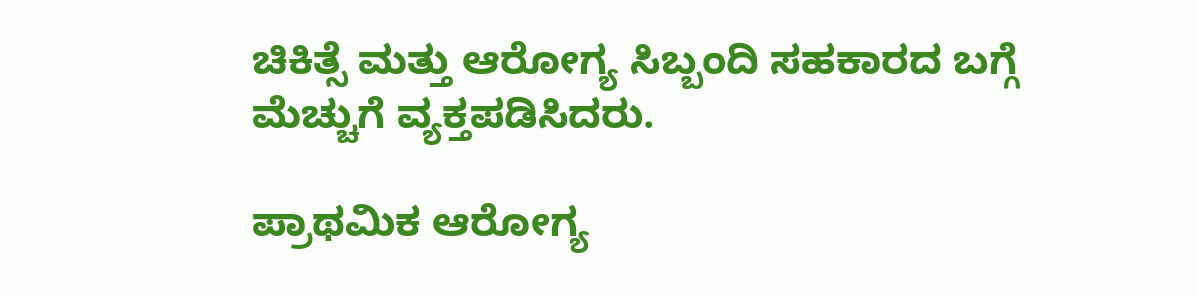ಚಿಕಿತ್ಸೆ ಮತ್ತು ಆರೋಗ್ಯ ಸಿಬ್ಬಂದಿ ಸಹಕಾರದ ಬಗ್ಗೆ ಮೆಚ್ಚುಗೆ ವ್ಯಕ್ತಪಡಿಸಿದರು.

ಪ್ರಾಥಮಿಕ ಆರೋಗ್ಯ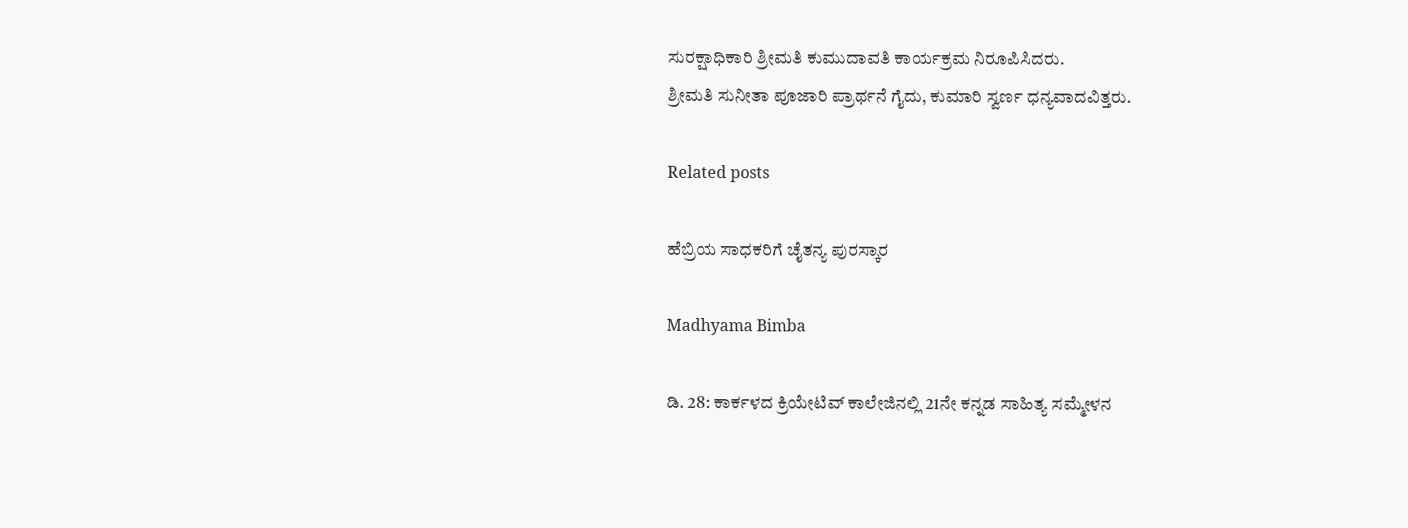ಸುರಕ್ಷಾಧಿಕಾರಿ ಶ್ರೀಮತಿ ಕುಮುದಾವತಿ ಕಾರ್ಯಕ್ರಮ ನಿರೂಪಿಸಿದರು.
ಶ್ರೀಮತಿ ಸುನೀತಾ ಪೂಜಾರಿ ಪ್ರಾರ್ಥನೆ ಗೈದು, ಕುಮಾರಿ ಸ್ವರ್ಣ ಧನ್ಯವಾದವಿತ್ತರು.

Related posts

ಹೆಬ್ರಿಯ ಸಾಧಕರಿಗೆ ಚೈತನ್ಯ ಪುರಸ್ಕಾರ

Madhyama Bimba

ಡಿ. 28: ಕಾರ್ಕಳದ ಕ್ರಿಯೇಟಿವ್ ಕಾಲೇಜಿನಲ್ಲಿ 21ನೇ ಕನ್ನಡ ಸಾಹಿತ್ಯ ಸಮ್ಮೇಳನ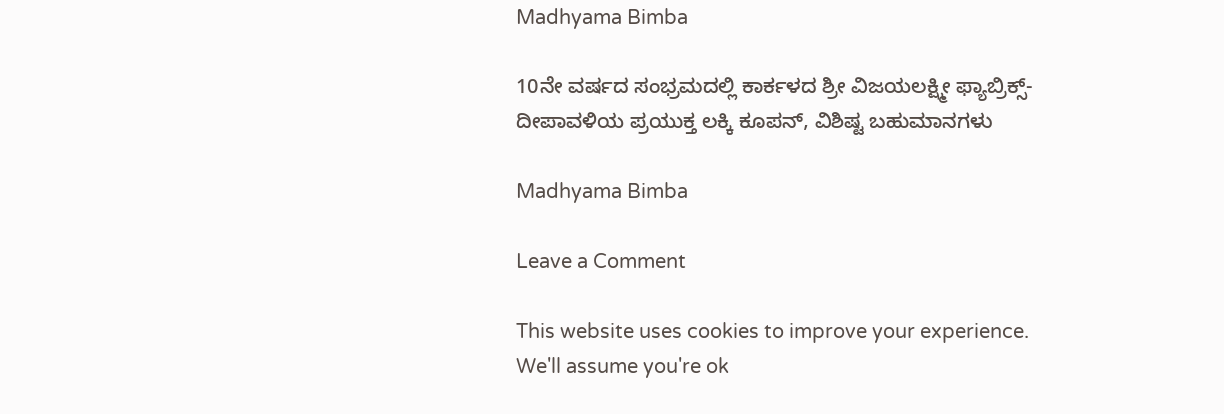Madhyama Bimba

10ನೇ ವರ್ಷದ ಸಂಭ್ರಮದಲ್ಲಿ ಕಾರ್ಕಳದ ಶ್ರೀ ವಿಜಯಲಕ್ಷ್ಮೀ ಫ್ಯಾಬ್ರಿಕ್ಸ್-ದೀಪಾವಳಿಯ ಪ್ರಯುಕ್ತ ಲಕ್ಕಿ ಕೂಪನ್, ವಿಶಿಷ್ಟ ಬಹುಮಾನಗಳು

Madhyama Bimba

Leave a Comment

This website uses cookies to improve your experience. We'll assume you're ok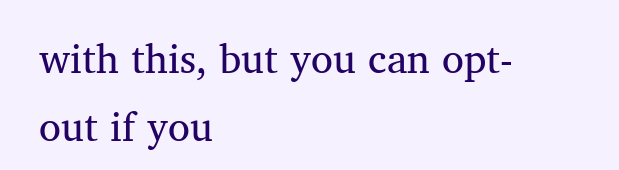with this, but you can opt-out if you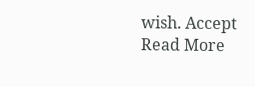wish. Accept Read More